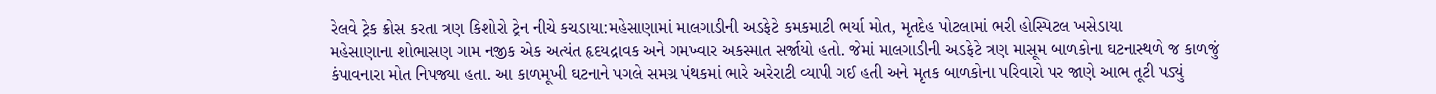રેલવે ટ્રેક ક્રોસ કરતા ત્રણ કિશોરો ટ્રેન નીચે કચડાયા:મહેસાણામાં માલગાડીની અડફેટે કમકમાટી ભર્યા મોત, મૃતદેહ પોટલામાં ભરી હોસ્પિટલ ખસેડાયા
મહેસાણાના શોભાસણ ગામ નજીક એક અત્યંત હૃદયદ્રાવક અને ગમખ્વાર અકસ્માત સર્જાયો હતો. જેમાં માલગાડીની અડફેટે ત્રણ માસૂમ બાળકોના ઘટનાસ્થળે જ કાળજું કંપાવનારા મોત નિપજ્યા હતા. આ કાળમૂખી ઘટનાને પગલે સમગ્ર પંથકમાં ભારે અરેરાટી વ્યાપી ગઈ હતી અને મૃતક બાળકોના પરિવારો પર જાણે આભ તૂટી પડ્યું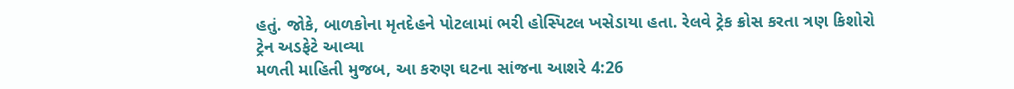હતું. જોકે, બાળકોના મૃતદેહને પોટલામાં ભરી હોસ્પિટલ ખસેડાયા હતા. રેલવે ટ્રેક ક્રોસ કરતા ત્રણ કિશોરો ટ્રેન અડફેટે આવ્યા
મળતી માહિતી મુજબ, આ કરુણ ઘટના સાંજના આશરે 4:26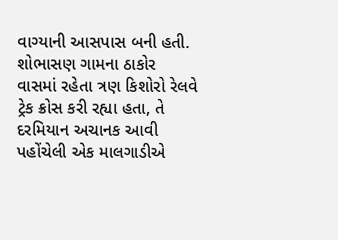વાગ્યાની આસપાસ બની હતી. શોભાસણ ગામના ઠાકોર વાસમાં રહેતા ત્રણ કિશોરો રેલવે ટ્રેક ક્રોસ કરી રહ્યા હતા, તે દરમિયાન અચાનક આવી પહોંચેલી એક માલગાડીએ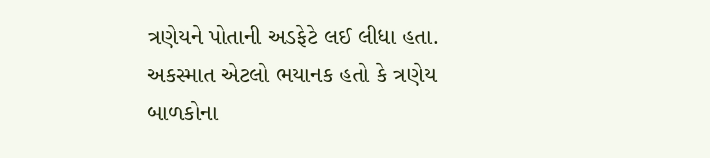ત્રણેયને પોતાની અડફેટે લઈ લીધા હતા. અકસ્માત એટલો ભયાનક હતો કે ત્રણેય બાળકોના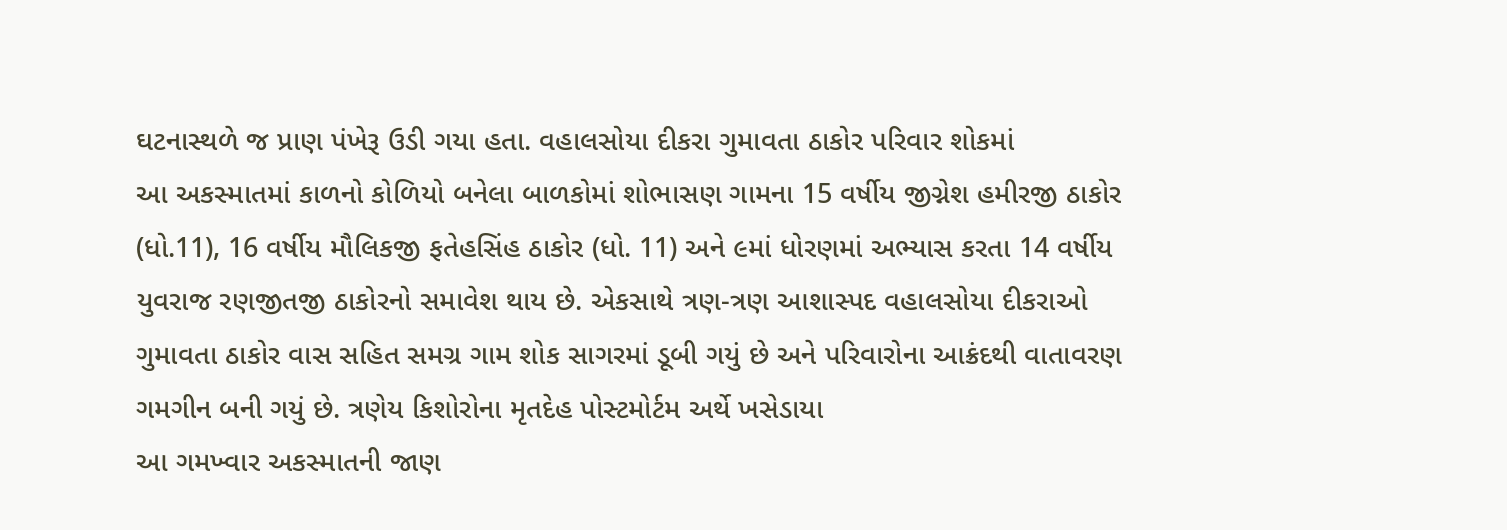ઘટનાસ્થળે જ પ્રાણ પંખેરૂ ઉડી ગયા હતા. વહાલસોયા દીકરા ગુમાવતા ઠાકોર પરિવાર શોકમાં
આ અકસ્માતમાં કાળનો કોળિયો બનેલા બાળકોમાં શોભાસણ ગામના 15 વર્ષીય જીગ્નેશ હમીરજી ઠાકોર (ધો.11), 16 વર્ષીય મૌલિકજી ફતેહસિંહ ઠાકોર (ધો. 11) અને ૯માં ધોરણમાં અભ્યાસ કરતા 14 વર્ષીય યુવરાજ રણજીતજી ઠાકોરનો સમાવેશ થાય છે. એકસાથે ત્રણ-ત્રણ આશાસ્પદ વહાલસોયા દીકરાઓ ગુમાવતા ઠાકોર વાસ સહિત સમગ્ર ગામ શોક સાગરમાં ડૂબી ગયું છે અને પરિવારોના આક્રંદથી વાતાવરણ ગમગીન બની ગયું છે. ત્રણેય કિશોરોના મૃતદેહ પોસ્ટમોર્ટમ અર્થે ખસેડાયા
આ ગમખ્વાર અકસ્માતની જાણ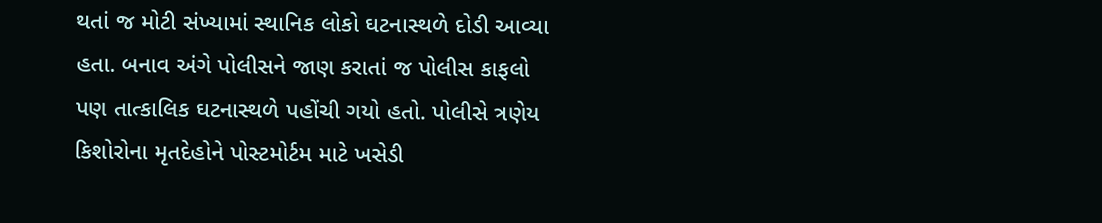થતાં જ મોટી સંખ્યામાં સ્થાનિક લોકો ઘટનાસ્થળે દોડી આવ્યા હતા. બનાવ અંગે પોલીસને જાણ કરાતાં જ પોલીસ કાફલો પણ તાત્કાલિક ઘટનાસ્થળે પહોંચી ગયો હતો. પોલીસે ત્રણેય કિશોરોના મૃતદેહોને પોસ્ટમોર્ટમ માટે ખસેડી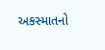અકસ્માતનો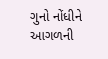ગુનો નોંધીને આગળની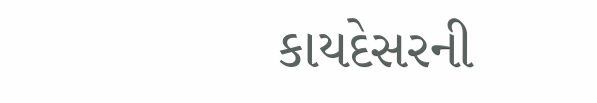કાયદેસરની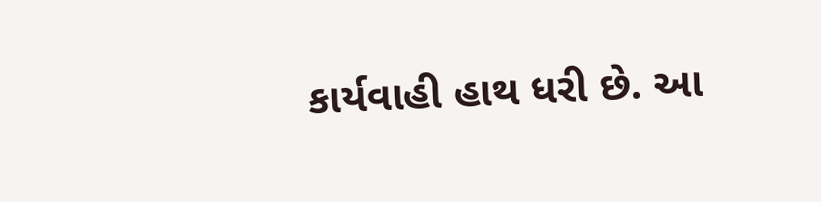કાર્યવાહી હાથ ધરી છે. આ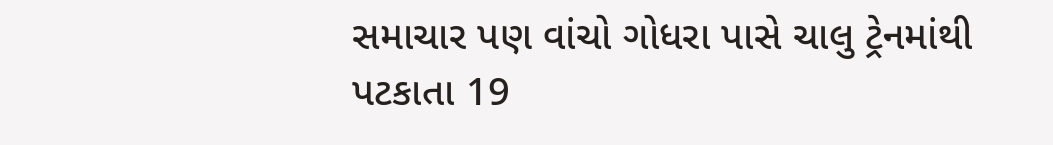સમાચાર પણ વાંચો ગોધરા પાસે ચાલુ ટ્રેનમાંથી પટકાતા 19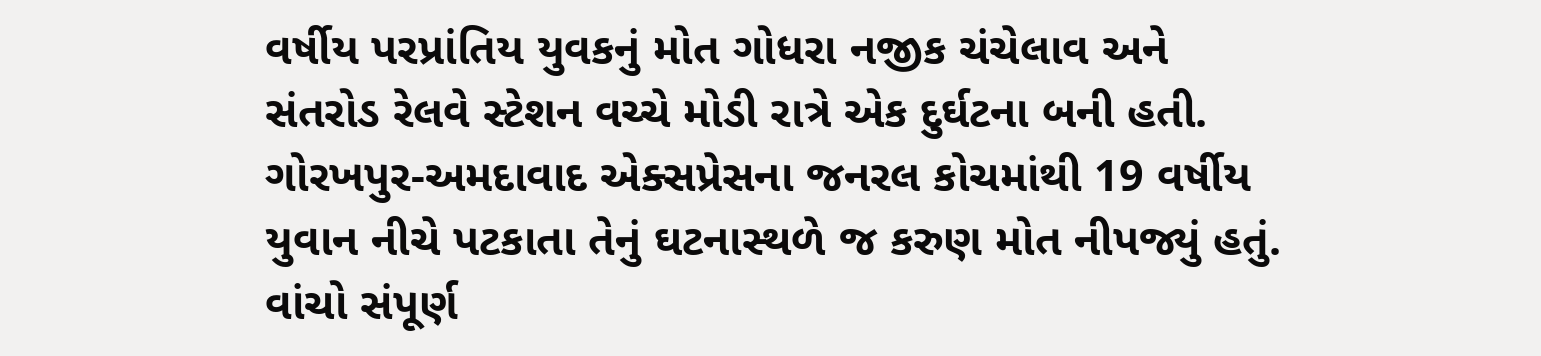વર્ષીય પરપ્રાંતિય યુવકનું મોત ગોધરા નજીક ચંચેલાવ અને સંતરોડ રેલવે સ્ટેશન વચ્ચે મોડી રાત્રે એક દુર્ઘટના બની હતી. ગોરખપુર-અમદાવાદ એક્સપ્રેસના જનરલ કોચમાંથી 19 વર્ષીય યુવાન નીચે પટકાતા તેનું ઘટનાસ્થળે જ કરુણ મોત નીપજ્યું હતું. વાંચો સંપૂર્ણ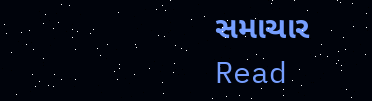સમાચાર
Read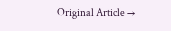Original Article →